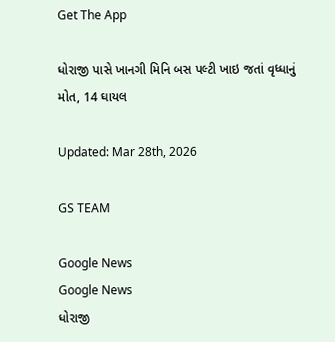Get The App

ધોરાજી પાસે ખાનગી મિનિ બસ પલ્ટી ખાઇ જતાં વૃધ્ધાનું મોત, 14 ઘાયલ

Updated: Mar 28th, 2026

GS TEAM

Google News
Google News
ધોરાજી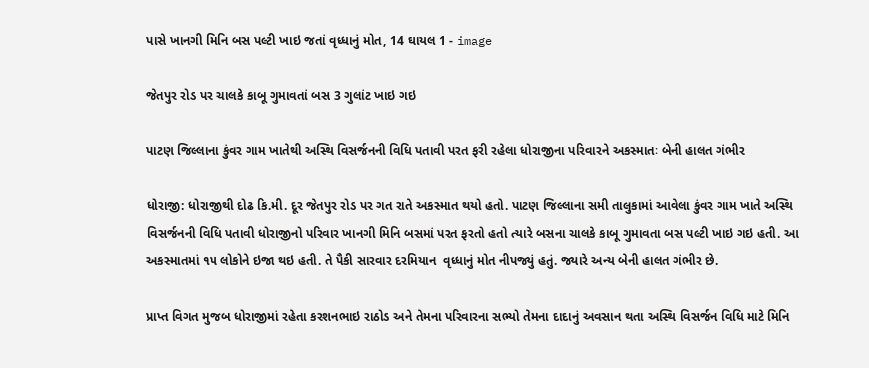પાસે ખાનગી મિનિ બસ પલ્ટી ખાઇ જતાં વૃધ્ધાનું મોત, 14 ઘાયલ 1 - image

જેતપુર રોડ પર ચાલકે કાબૂ ગુમાવતાં બસ 3 ગુલાંટ ખાઇ ગઇ

પાટણ જિલ્લાના કુંવર ગામ ખાતેથી અસ્થિ વિસર્જનની વિધિ પતાવી પરત ફરી રહેલા ધોરાજીના પરિવારને અકસ્માતઃ બેની હાલત ગંભીર

ધોરાજી: ધોરાજીથી દોઢ કિ.મી. દૂર જેતપુર રોડ પર ગત રાતે અકસ્માત થયો હતો. પાટણ જિલ્લાના સમી તાલુકામાં આવેલા કુંવર ગામ ખાતે અસ્થિ વિસર્જનની વિધિ પતાવી ધોરાજીનો પરિવાર ખાનગી મિનિ બસમાં પરત ફરતો હતો ત્યારે બસના ચાલકે કાબૂ ગુમાવતા બસ પલ્ટી ખાઇ ગઇ હતી. આ અકસ્માતમાં ૧૫ લોકોને ઇજા થઇ હતી. તે પૈકી સારવાર દરમિયાન  વૃધ્ધાનું મોત નીપજ્યું હતું. જ્યારે અન્ય બેની હાલત ગંભીર છે.

પ્રાપ્ત વિગત મુજબ ધોરાજીમાં રહેતા કરશનભાઇ રાઠોડ અને તેમના પરિવારના સભ્યો તેમના દાદાનું અવસાન થતા અસ્થિ વિસર્જન વિધિ માટે મિનિ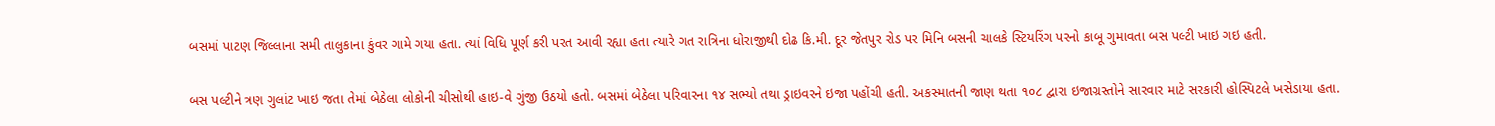બસમાં પાટણ જિલ્લાના સમી તાલુકાના કુંવર ગામે ગયા હતા. ત્યાં વિધિ પૂર્ણ કરી પરત આવી રહ્યા હતા ત્યારે ગત રાત્રિના ધોરાજીથી દોઢ કિ.મી. દૂર જેતપુર રોડ પર મિનિ બસની ચાલકે સ્ટિયરિંગ પરનો કાબૂ ગુમાવતા બસ પલ્ટી ખાઇ ગઇ હતી.

બસ પલ્ટીને ત્રણ ગુલાંટ ખાઇ જતા તેમાં બેઠેલા લોકોની ચીસોથી હાઇ-વે ગુંજી ઉઠયો હતો. બસમાં બેઠેલા પરિવારના ૧૪ સભ્યો તથા ડ્રાઇવરને ઇજા પહોંચી હતી. અકસ્માતની જાણ થતા ૧૦૮ દ્વારા ઇજાગ્રસ્તોને સારવાર માટે સરકારી હોસ્પિટલે ખસેડાયા હતા.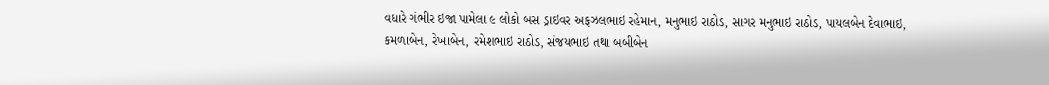વધારે ગંભીર ઇજા પામેલા ૯ લોકો બસ ડ્રાઇવર અફઝલભાઇ રહેમાન, મનુભાઇ રાઠોડ, સાગર મનુભાઇ રાઠોડ, પાયલબેન દેવાભાઇ, કમળાબેન, રેખાબેન, રમેશભાઇ રાઠોડ, સંજયભાઇ તથા બબીબેન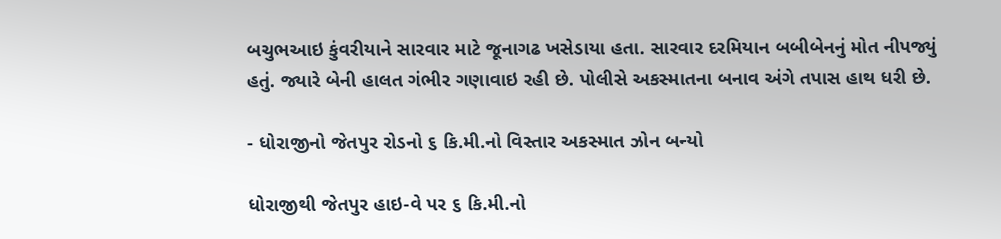બચુભઆઇ કુંવરીયાને સારવાર માટે જૂનાગઢ ખસેડાયા હતા. સારવાર દરમિયાન બબીબેનનું મોત નીપજ્યું હતું. જ્યારે બેની હાલત ગંભીર ગણાવાઇ રહી છે. પોલીસે અકસ્માતના બનાવ અંગે તપાસ હાથ ધરી છે.

- ધોરાજીનો જેતપુર રોડનો ૬ કિ.મી.નો વિસ્તાર અકસ્માત ઝોન બન્યો

ધોરાજીથી જેતપુર હાઇ-વે પર ૬ કિ.મી.નો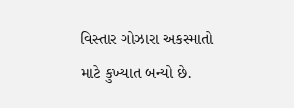વિસ્તાર ગોઝારા અકસ્માતો માટે કુખ્યાત બન્યો છે.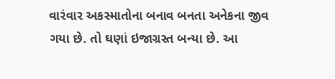વારંવાર અકસ્માતોના બનાવ બનતા અનેકના જીવ ગયા છે. તો ઘણાં ઇજાગ્રસ્ત બન્યા છે. આ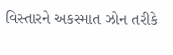વિસ્તારને અકસ્માત ઝોન તરીકે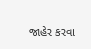જાહેર કરવા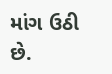માંગ ઉઠી છે.